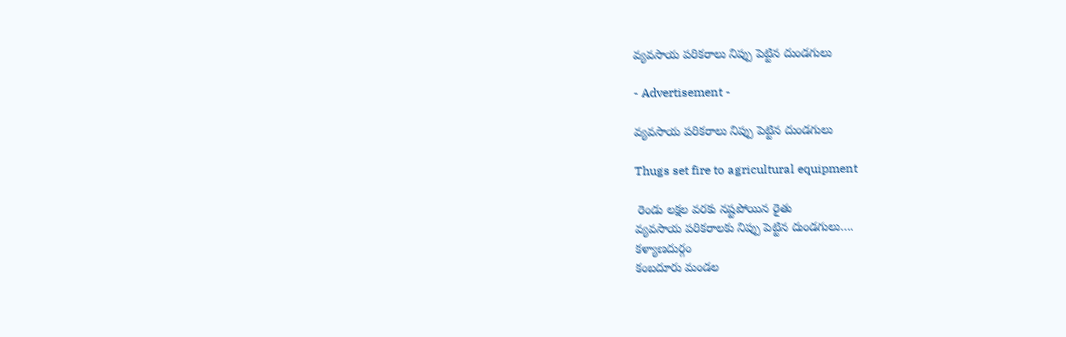వ్యవసాయ పరికరాలు నిప్పు పెట్టిన దుండగులు

- Advertisement -

వ్యవసాయ పరికరాలు నిప్పు పెట్టిన దుండగులు

Thugs set fire to agricultural equipment

 రెండు లక్షల వరకు నష్టపోయిన రైతు
వ్యవసాయ పరికరాలకు నిప్పు పెట్టిన దుండగులు….
కళ్యాణదుర్గం
కంబదూరు మండల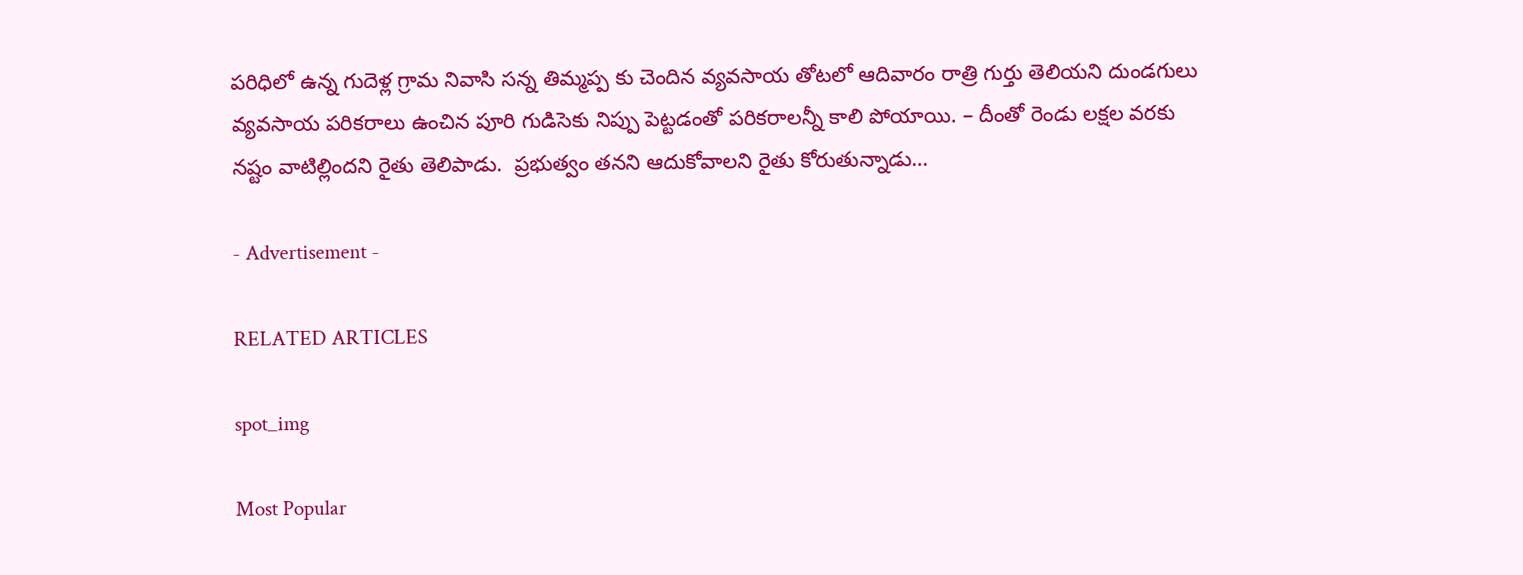పరిధిలో ఉన్న గుదెళ్ల గ్రామ నివాసి సన్న తిమ్మప్ప కు చెందిన వ్యవసాయ తోటలో ఆదివారం రాత్రి గుర్తు తెలియని దుండగులు వ్యవసాయ పరికరాలు ఉంచిన పూరి గుడిసెకు నిప్పు పెట్టడంతో పరికరాలన్నీ కాలి పోయాయి. – దీంతో రెండు లక్షల వరకు నష్టం వాటిల్లిందని రైతు తెలిపాడు.  ప్రభుత్వం తనని ఆదుకోవాలని రైతు కోరుతున్నాడు…

- Advertisement -

RELATED ARTICLES

spot_img

Most Popular